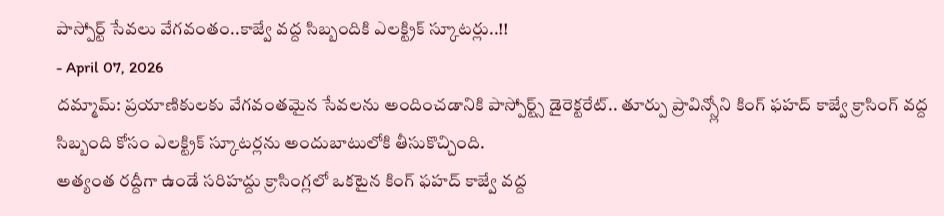పాస్పోర్ట్ సేవలు వేగవంతం..కాజ్వే వద్ద సిబ్బందికి ఎలక్ట్రిక్ స్కూటర్లు..!!
- April 07, 2026
దమ్మామ్: ప్రయాణికులకు వేగవంతమైన సేవలను అందించడానికి పాస్పోర్ట్స్ డైరెక్టరేట్.. తూర్పు ప్రావిన్స్లోని కింగ్ ఫహద్ కాజ్వే క్రాసింగ్ వద్ద సిబ్బంది కోసం ఎలక్ట్రిక్ స్కూటర్లను అందుబాటులోకి తీసుకొచ్చింది.
అత్యంత రద్దీగా ఉండే సరిహద్దు క్రాసింగ్లలో ఒకటైన కింగ్ ఫహద్ కాజ్వే వద్ద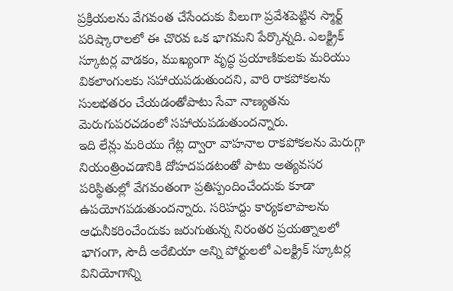ప్రక్రియలను వేగవంత చేసేందుకు వీలుగా ప్రవేశపెట్టిన స్మార్ట్ పరిష్కారాలలో ఈ చొరవ ఒక భాగమని పేర్కొన్నది. ఎలక్ట్రిక్ స్కూటర్ల వాడకం, ముఖ్యంగా వృద్ధ ప్రయాణికులకు మరియు వికలాంగులకు సహాయపడుతుందని, వారి రాకపోకలను సులభతరం చేయడంతోపాటు సేవా నాణ్యతను మెరుగుపరచడంలో సహాయపడుతుందన్నారు.
ఇది లేన్లు మరియు గేట్ల ద్వారా వాహనాల రాకపోకలను మెరుగ్గా నియంత్రించడానికి దోహదపడటంతో పాటు అత్యవసర పరిస్థితుల్లో వేగవంతంగా ప్రతిస్పందించేందుకు కూడా ఉపయోగపడుతుందన్నారు. సరిహద్దు కార్యకలాపాలను ఆధునీకరించేందుకు జరుగుతున్న నిరంతర ప్రయత్నాలలో భాగంగా, సౌదీ అరేబియా అన్ని పోర్టులలో ఎలక్ట్రిక్ స్కూటర్ల వినియోగాన్ని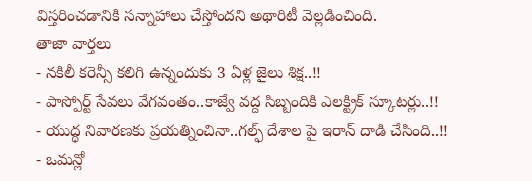విస్తరించడానికి సన్నాహాలు చేస్తోందని అథారిటీ వెల్లడించింది.
తాజా వార్తలు
- నకిలీ కరెన్సీ కలిగి ఉన్నందుకు 3 ఏళ్ల జైలు శిక్ష..!!
- పాస్పోర్ట్ సేవలు వేగవంతం..కాజ్వే వద్ద సిబ్బందికి ఎలక్ట్రిక్ స్కూటర్లు..!!
- యుద్ధ నివారణకు ప్రయత్నించినా..గల్ఫ్ దేశాల పై ఇరాన్ దాడి చేసింది..!!
- ఒమన్లో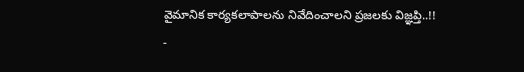వైమానిక కార్యకలాపాలను నివేదించాలని ప్రజలకు విజ్ఞప్తి..!!
-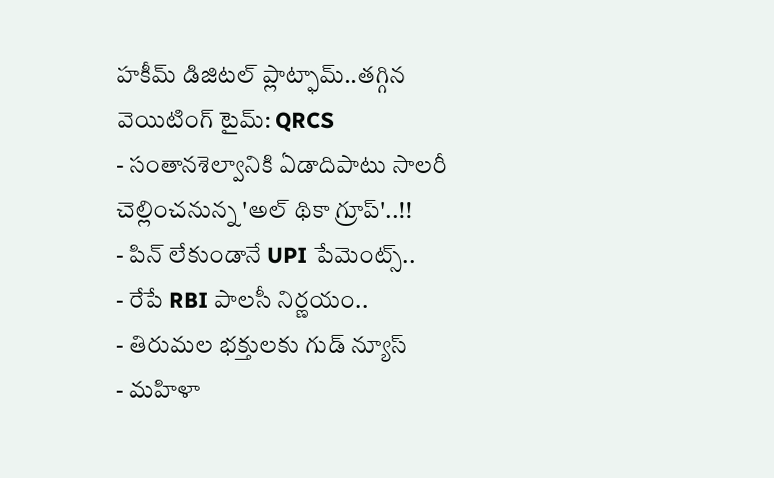హకీమ్ డిజిటల్ ప్లాట్ఫామ్..తగ్గిన వెయిటింగ్ టైమ్: QRCS
- సంతానశెల్వానికి ఏడాదిపాటు సాలరీ చెల్లించనున్న 'అల్ థికా గ్రూప్'..!!
- పిన్ లేకుండానే UPI పేమెంట్స్..
- రేపే RBI పాలసీ నిర్ణయం..
- తిరుమల భక్తులకు గుడ్ న్యూస్
- మహిళా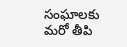సంఘాలకు మరో తీపి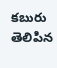కబురు తెలిపిన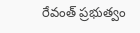రేవంత్ ప్రభుత్వం